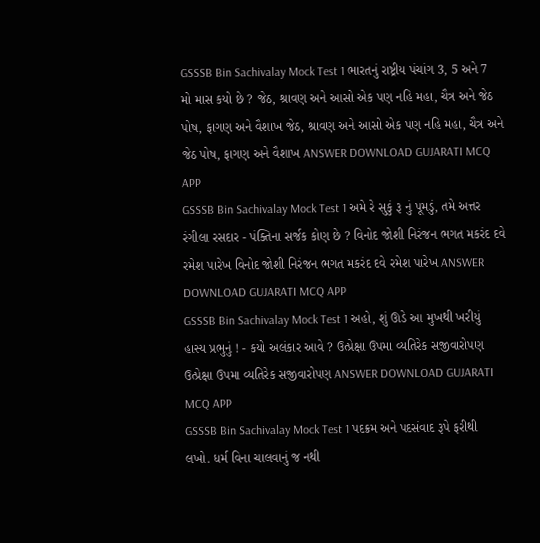GSSSB Bin Sachivalay Mock Test 1 ભારતનું રાષ્ટ્રીય પંચાંગ 3, 5 અને 7 મો માસ કયો છે ? જેઠ, શ્રાવણ અને આસો એક પણ નહિ મહા, ચૈત્ર અને જેઠ પોષ, ફાગણ અને વૈશાખ જેઠ, શ્રાવણ અને આસો એક પણ નહિ મહા, ચૈત્ર અને જેઠ પોષ, ફાગણ અને વૈશાખ ANSWER DOWNLOAD GUJARATI MCQ APP
GSSSB Bin Sachivalay Mock Test 1 અમે રે સુકું રૂ નું પૂમડું, તમે અત્તર રંગીલા રસદાર - પંક્તિના સર્જક કોણ છે ? વિનોદ જોશી નિરંજન ભગત મકરંદ દવે રમેશ પારેખ વિનોદ જોશી નિરંજન ભગત મકરંદ દવે રમેશ પારેખ ANSWER DOWNLOAD GUJARATI MCQ APP
GSSSB Bin Sachivalay Mock Test 1 અહો, શું ઊડે આ મુખથી ખરીયું હાસ્ય પ્રભુનું ! - કયો અલંકાર આવે ? ઉત્પ્રેક્ષા ઉપમા વ્યતિરેક સજીવારોપણ ઉત્પ્રેક્ષા ઉપમા વ્યતિરેક સજીવારોપણ ANSWER DOWNLOAD GUJARATI MCQ APP
GSSSB Bin Sachivalay Mock Test 1 પદક્રમ અને પદસંવાદ રૂપે ફરીથી લખો. ધર્મ વિના ચાલવાનું જ નથી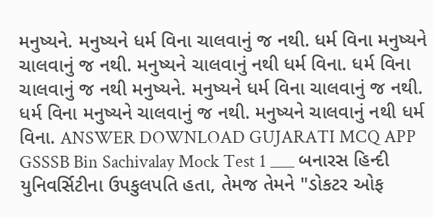મનુષ્યને. મનુષ્યને ધર્મ વિના ચાલવાનું જ નથી. ધર્મ વિના મનુષ્યને ચાલવાનું જ નથી. મનુષ્યને ચાલવાનું નથી ધર્મ વિના. ધર્મ વિના ચાલવાનું જ નથી મનુષ્યને. મનુષ્યને ધર્મ વિના ચાલવાનું જ નથી. ધર્મ વિના મનુષ્યને ચાલવાનું જ નથી. મનુષ્યને ચાલવાનું નથી ધર્મ વિના. ANSWER DOWNLOAD GUJARATI MCQ APP
GSSSB Bin Sachivalay Mock Test 1 ___ બનારસ હિન્દી યુનિવર્સિટીના ઉપકુલપતિ હતા, તેમજ તેમને "ડોકટર ઓફ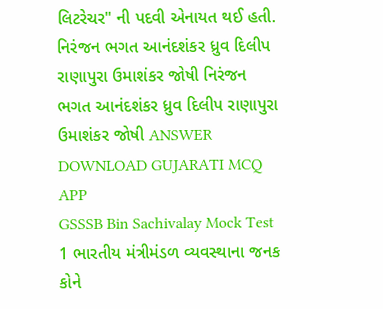લિટરેચર" ની પદવી એનાયત થઈ હતી. નિરંજન ભગત આનંદશંકર ધ્રુવ દિલીપ રાણાપુરા ઉમાશંકર જોષી નિરંજન ભગત આનંદશંકર ધ્રુવ દિલીપ રાણાપુરા ઉમાશંકર જોષી ANSWER DOWNLOAD GUJARATI MCQ APP
GSSSB Bin Sachivalay Mock Test 1 ભારતીય મંત્રીમંડળ વ્યવસ્થાના જનક કોને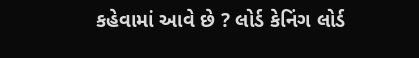કહેવામાં આવે છે ? લોર્ડ કેનિંગ લોર્ડ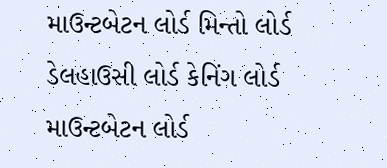માઉન્ટબેટન લોર્ડ મિન્તો લોર્ડ ડેલહાઉસી લોર્ડ કેનિંગ લોર્ડ માઉન્ટબેટન લોર્ડ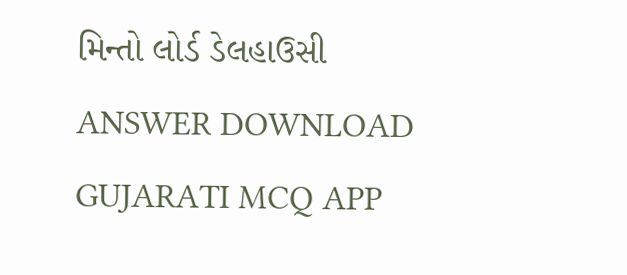મિન્તો લોર્ડ ડેલહાઉસી ANSWER DOWNLOAD GUJARATI MCQ APP